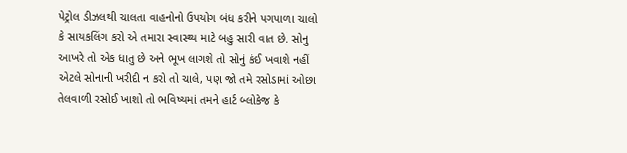પેટ્રોલ ડીઝલથી ચાલતા વાહનોનો ઉપયોગ બંધ કરીને પગપાળા ચાલો કે સાયકલિંગ કરો એ તમારા સ્વાસ્થ્ય માટે બહુ સારી વાત છે. સોનુ આખરે તો એક ધાતુ છે અને ભૂખ લાગશે તો સોનું કંઈ ખવાશે નહીં એટલે સોનાની ખરીદી ન કરો તો ચાલે, પણ જો તમે રસોડામાં ઓછા તેલવાળી રસોઈ ખાશો તો ભવિષ્યમાં તમને હાર્ટ બ્લોકેજ કે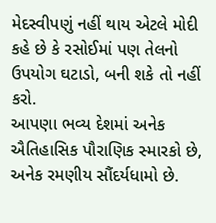મેદસ્વીપણું નહીં થાય એટલે મોદી કહે છે કે રસોઈમાં પણ તેલનો ઉપયોગ ઘટાડો, બની શકે તો નહીં કરો.
આપણા ભવ્ય દેશમાં અનેક ઐતિહાસિક પૌરાણિક સ્મારકો છે, અનેક રમણીય સૌંદર્યધામો છે.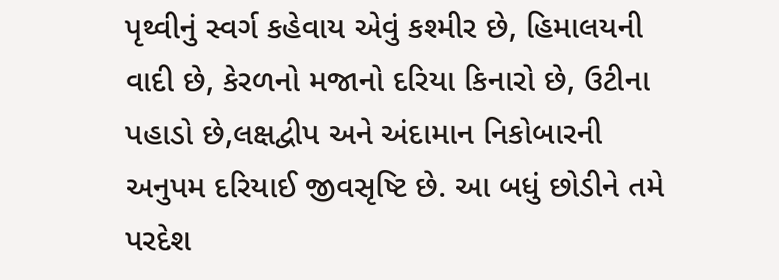પૃથ્વીનું સ્વર્ગ કહેવાય એવું કશ્મીર છે, હિમાલયની વાદી છે, કેરળનો મજાનો દરિયા કિનારો છે, ઉટીના પહાડો છે,લક્ષદ્વીપ અને અંદામાન નિકોબારની અનુપમ દરિયાઈ જીવસૃષ્ટિ છે. આ બધું છોડીને તમે પરદેશ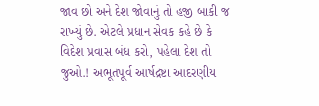જાવ છો અને દેશ જોવાનું તો હજી બાકી જ રાખ્યું છે. એટલે પ્રધાન સેવક કહે છે કે વિદેશ પ્રવાસ બંધ કરો, પહેલા દેશ તો જુઓ.! અભૂતપૂર્વ આર્ષદ્રષ્ટા આદરણીય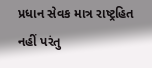પ્રધાન સેવક માત્ર રાષ્ટ્રહિત નહીં પરંતુ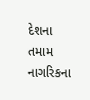દેશના તમામ નાગરિકના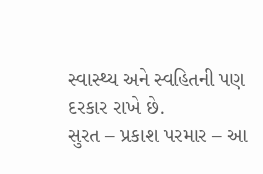સ્વાસ્થ્ય અને સ્વહિતની પણ દરકાર રાખે છે.
સુરત – પ્રકાશ પરમાર – આ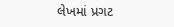લેખમાં પ્રગટ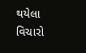થયેલા વિચારો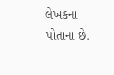લેખકના પોતાના છે.